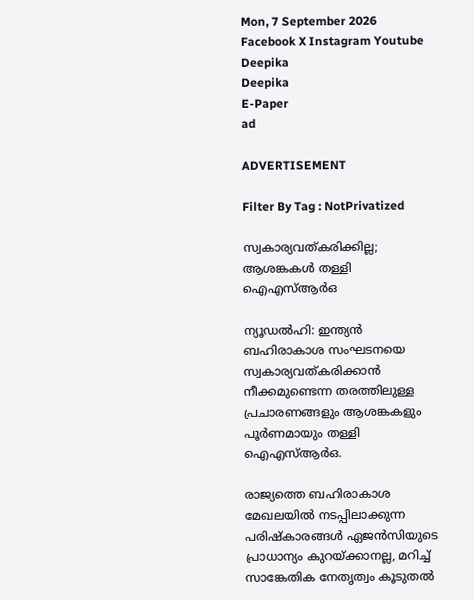Mon, 7 September 2026
Facebook X Instagram Youtube
Deepika
Deepika
E-Paper
ad

ADVERTISEMENT

Filter By Tag : NotPrivatized

സ്വകാര്യവത്കരിക്കില്ല; ആശങ്കകൾ തള്ളി ഐഎസ്ആർഒ

ന്യൂഡൽഹി: ഇന്ത്യൻ ബഹിരാകാശ സംഘടനയെ സ്വകാര്യവത്കരിക്കാൻ നീക്കമുണ്ടെന്ന തരത്തിലുള്ള പ്രചാരണങ്ങളും ആശങ്കകളും പൂർണമായും തള്ളി ഐഎസ്ആർഒ.

രാജ്യത്തെ ബഹിരാകാശ മേഖലയിൽ നടപ്പിലാക്കുന്ന പരിഷ്കാരങ്ങൾ ഏജൻസിയുടെ പ്രാധാന്യം കുറയ്ക്കാനല്ല, മറിച്ച് സാങ്കേതിക നേതൃത്വം കൂടുതൽ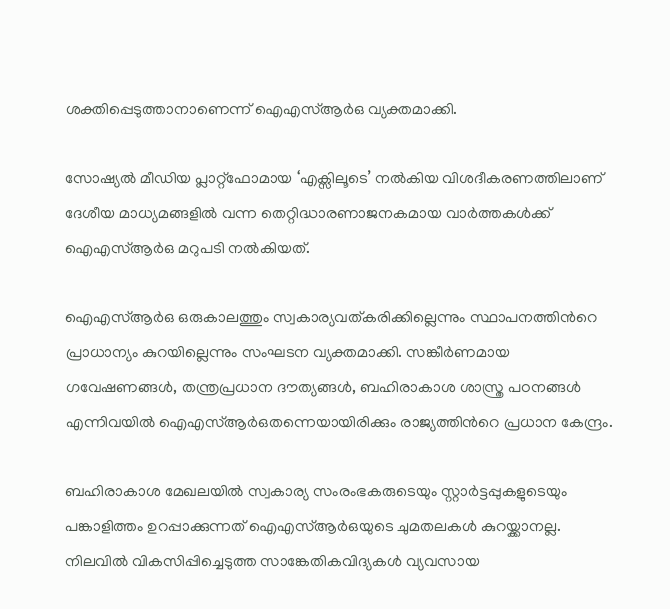ശക്തിപ്പെടുത്താനാണെന്ന് ഐഎസ്ആർഒ വ്യക്തമാക്കി.

സോഷ്യൽ മീഡിയ പ്ലാറ്റ്‌ഫോമായ ‘എക്സിലൂടെ’ നൽകിയ വിശദീകരണത്തിലാണ് ദേശീയ മാധ്യമങ്ങളിൽ വന്ന തെറ്റിദ്ധാരണാജനകമായ വാർത്തകൾക്ക് ഐഎസ്ആർഒ മറുപടി നൽകിയത്.

ഐഎസ്ആർഒ ഒരുകാലത്തും സ്വകാര്യവത്കരിക്കില്ലെന്നും സ്ഥാപനത്തിന്‍റെ പ്രാധാന്യം കുറയില്ലെന്നും സംഘടന വ്യക്തമാക്കി. സങ്കീർണമായ ഗവേഷണങ്ങൾ, തന്ത്രപ്രധാന ദൗത്യങ്ങൾ, ബഹിരാകാശ ശാസ്ത്ര പഠനങ്ങൾ എന്നിവയിൽ ഐഎസ്ആർഒതന്നെയായിരിക്കും രാജ്യത്തിന്‍റെ പ്രധാന കേന്ദ്രം.

ബഹിരാകാശ മേഖലയിൽ സ്വകാര്യ സംരംഭകരുടെയും സ്റ്റാർട്ടപ്പുകളുടെയും പങ്കാളിത്തം ഉറപ്പാക്കുന്നത് ഐഎസ്ആർഒയുടെ ചുമതലകൾ കുറയ്ക്കാനല്ല. നിലവിൽ വികസിപ്പിച്ചെടുത്ത സാങ്കേതികവിദ്യകൾ വ്യവസായ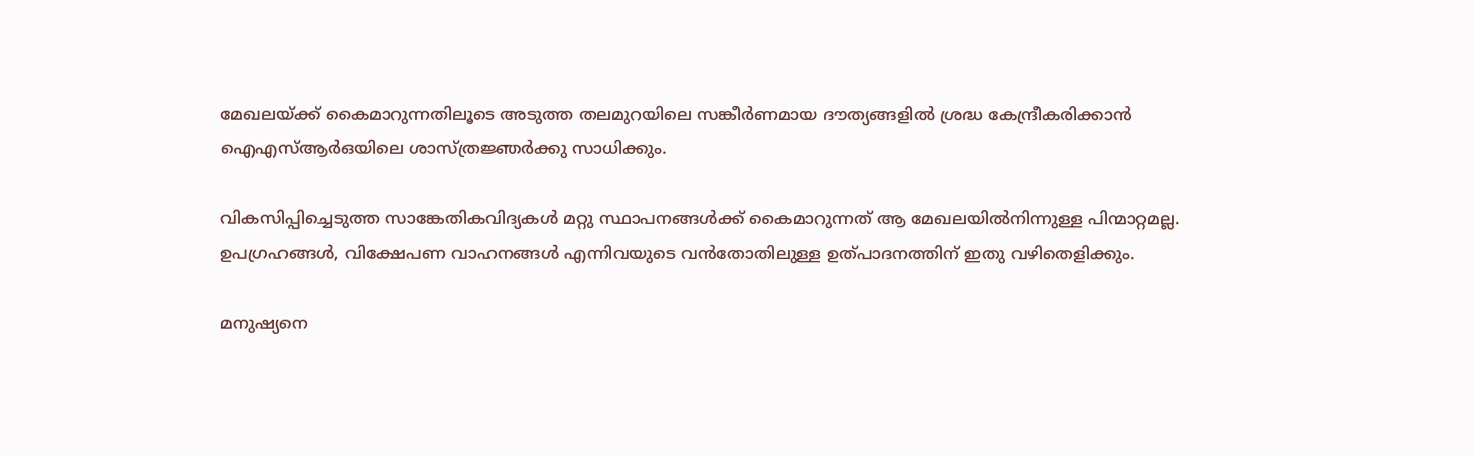മേഖലയ്ക്ക് കൈമാറുന്നതിലൂടെ അടുത്ത തലമുറയിലെ സങ്കീർണമായ ദൗത്യങ്ങളിൽ ശ്രദ്ധ കേന്ദ്രീകരിക്കാൻ ഐഎസ്ആർഒയിലെ ശാസ്ത്രജ്ഞർക്കു സാധിക്കും.

വികസിപ്പിച്ചെടുത്ത സാങ്കേതികവിദ്യകൾ മറ്റു സ്ഥാപനങ്ങൾക്ക് കൈമാറുന്നത് ആ മേഖലയിൽനിന്നുള്ള പിന്മാറ്റമല്ല. ഉപഗ്രഹങ്ങൾ, വിക്ഷേപണ വാഹനങ്ങൾ എന്നിവയുടെ വൻതോതിലുള്ള ഉത്പാദനത്തിന് ഇതു വഴിതെളിക്കും.

മനുഷ്യനെ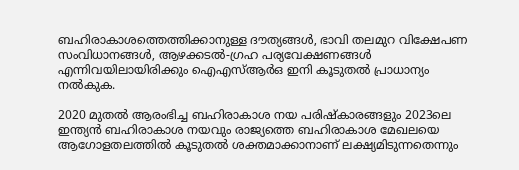ബഹിരാകാശത്തെത്തിക്കാനുള്ള ദൗത്യങ്ങൾ, ഭാവി തലമുറ വിക്ഷേപണ സംവിധാനങ്ങൾ, ആഴക്കടൽ-ഗ്രഹ പര്യവേക്ഷണങ്ങൾ എന്നിവയിലായിരിക്കും ഐഎസ്ആർഒ ഇനി കൂടുതൽ പ്രാധാന്യം നൽകുക.

2020 മുതൽ ആരംഭിച്ച ബഹിരാകാശ നയ പരിഷ്കാരങ്ങളും 2023ലെ ഇന്ത്യൻ ബഹിരാകാശ നയവും രാജ്യത്തെ ബഹിരാകാശ മേഖലയെ ആഗോളതലത്തിൽ കൂടുതൽ ശക്തമാക്കാനാണ് ലക്ഷ്യമിടുന്നതെന്നും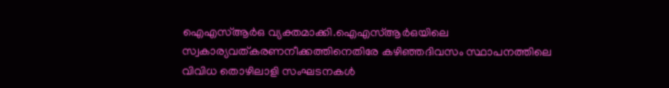ഐഎസ്ആർഒ വ്യക്തമാക്കി.ഐഎസ്ആർഒയിലെ സ്വകാര്യവത്കരണനീക്കത്തിനെതിരേ കഴിഞ്ഞദിവസം സ്ഥാപനത്തിലെ വിവിധ തൊഴിലാളി സംഘടനകൾ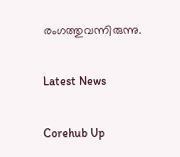രംഗത്തുവന്നിരുന്നു.

Latest News

Corehub Up